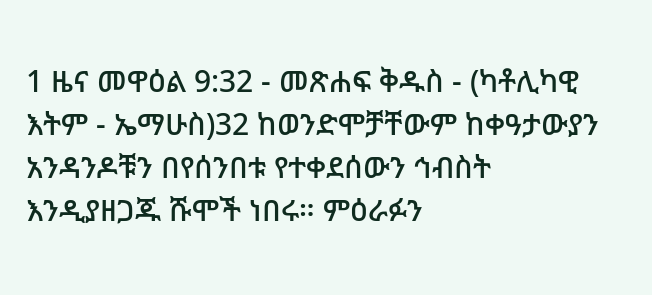1 ዜና መዋዕል 9:32 - መጽሐፍ ቅዱስ - (ካቶሊካዊ እትም - ኤማሁስ)32 ከወንድሞቻቸውም ከቀዓታውያን አንዳንዶቹን በየሰንበቱ የተቀደሰውን ኅብስት እንዲያዘጋጁ ሹሞች ነበሩ። ምዕራፉን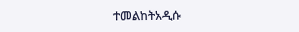ተመልከትአዲሱ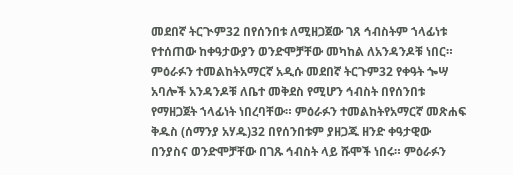መደበኛ ትርጒም32 በየሰንበቱ ለሚዘጋጀው ገጸ ኅብስትም ኀላፊነቱ የተሰጠው ከቀዓታውያን ወንድሞቻቸው መካከል ለአንዳንዶቹ ነበር። ምዕራፉን ተመልከትአማርኛ አዲሱ መደበኛ ትርጉም32 የቀዓት ጐሣ አባሎች አንዳንዶቹ ለቤተ መቅደስ የሚሆን ኅብስት በየሰንበቱ የማዘጋጀት ኀላፊነት ነበረባቸው። ምዕራፉን ተመልከትየአማርኛ መጽሐፍ ቅዱስ (ሰማንያ አሃዱ)32 በየሰንበቱም ያዘጋጁ ዘንድ ቀዓታዊው በንያስና ወንድሞቻቸው በገጹ ኅብስት ላይ ሹሞች ነበሩ። ምዕራፉን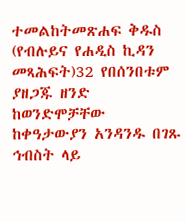ተመልከትመጽሐፍ ቅዱስ (የብሉይና የሐዲስ ኪዳን መጻሕፍት)32 የበሰንበቱም ያዘጋጁ ዘንድ ከወንድሞቻቸው ከቀዓታውያን አንዳንዱ በገጹ ኅብስት ላይ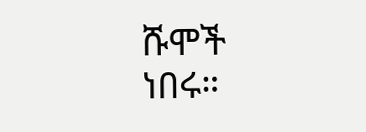ሹሞች ነበሩ።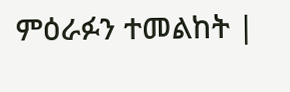ምዕራፉን ተመልከት |